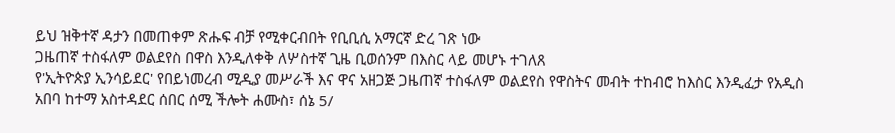ይህ ዝቅተኛ ዳታን በመጠቀም ጽሑፍ ብቻ የሚቀርብበት የቢቢሲ አማርኛ ድረ ገጽ ነው
ጋዜጠኛ ተስፋለም ወልደየስ በዋስ እንዲለቀቅ ለሦስተኛ ጊዜ ቢወሰንም በእስር ላይ መሆኑ ተገለጸ
የ'ኢትዮጵያ ኢንሳይደር' የበይነመረብ ሚዲያ መሥራች እና ዋና አዘጋጅ ጋዜጠኛ ተስፋለም ወልደየስ የዋስትና መብት ተከብሮ ከእስር እንዲፈታ የአዲስ አበባ ከተማ አስተዳደር ሰበር ሰሚ ችሎት ሐሙስ፣ ሰኔ 5/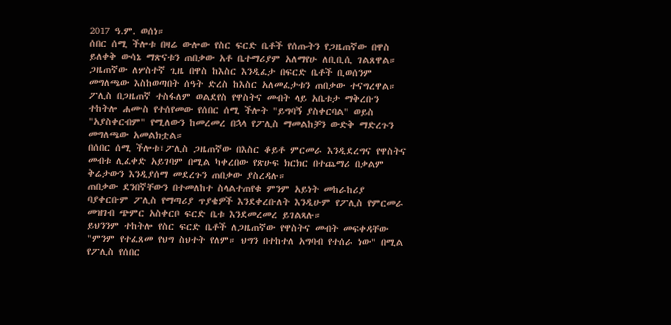2017 ዓ.ም. ወሰነ።
ሰበር ሰሚ ችሎቱ በዛሬ ውሎው የስር ፍርድ ቤቶች የሰጡትን የጋዜጠኛው በዋስ ይለቀቅ ውሳኔ ማጽናቱን ጠበቃው አቶ ቤተማሪያም አለማየሁ ለቢቢሲ ገልጸዋል።
ጋዜጠኛው ለሦስተኛ ጊዜ በዋስ ከእስር እንዲፈታ በፍርድ ቤቶች ቢወሰንም መግለጫው እስከወጣበት ሰዓት ድረስ ከእስር አለመፈታቱን ጠበቃው ተናግረዋል።
ፖሊስ በጋዜጠኛ ተስፋለም ወልደየስ የዋስትና መብት ላይ አቤቱታ ማቅረቡን ተከትሎ ሐሙስ የተሰየመው የሰበር ሰሚ ችሎት "ይግባኝ ያስቀርባል" ወይስ "አያስቀርብም" የሚለውን ከመረመረ በኋላ የፖሊስ ማመልከቻን ውድቅ ማድረጉን መግለጫው አመልክቷል።
በሰበር ሰሚ ችሎቱ፣ፖሊስ ጋዜጠኛው በእስር ቆይቶ ምርመራ እንዲደረግና የዋስትና መብቱ ሊፈቀድ አይገባም በሚል ካቀረበው የጽሁፍ ክርክር በተጨማሪ በቃልም ቅሬታውን እንዲያሰማ መደረጉን ጠበቃው ያስረዳሉ።
ጠበቃው ደንበኛቸውን በተመለከተ ስላልተጠየቁ ምንም አይነት መከራከሪያ ባያቀርቡም ፖሊስ የማጣሪያ ጥያቄዎች እንደቀረቡለት እንዲሁም የፖሊስ የምርመራ መዝገብ ጭምር አስቀርቦ ፍርድ ቤቱ እንደመረመረ ይገልጻሉ።
ይህንንም ተከትሎ የስር ፍርድ ቤቶች ለጋዜጠኛው የዋስትና መብት መፍቀዳቸው "ምንም የተፈጸመ የህግ ስህተት የለም። ህግን በተከተለ አግባብ የተሰራ ነው" በሚል የፖሊስ የሰበር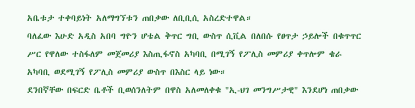አቤቱታ ተቀባይነት አለማግኘቱን ጠበቃው ለቢቢሲ አስረድተዋል።
ባለፈው እሁድ አዲስ አበባ ግዮን ሆቴል ቅጥር ግቢ ውስጥ ሲቪል በለበሱ የፀጥታ ኃይሎች በቁጥጥር ሥር የዋለው ተስፋለም መጀመሪያ እስጢፋኖስ አካባቢ በሚገኝ የፖሊስ መምሪያ ቀጥሎም ቄራ አካባቢ ወደሚገኝ የፖሊስ መምሪያ ውስጥ በእስር ላይ ነው።
ደንበኛቸው በፍርድ ቤቶች ቢወሰንለትም በዋስ አለመለቀቁ "ኢ-ህገ መንግሥታዊ" እንደሆነ ጠበቃው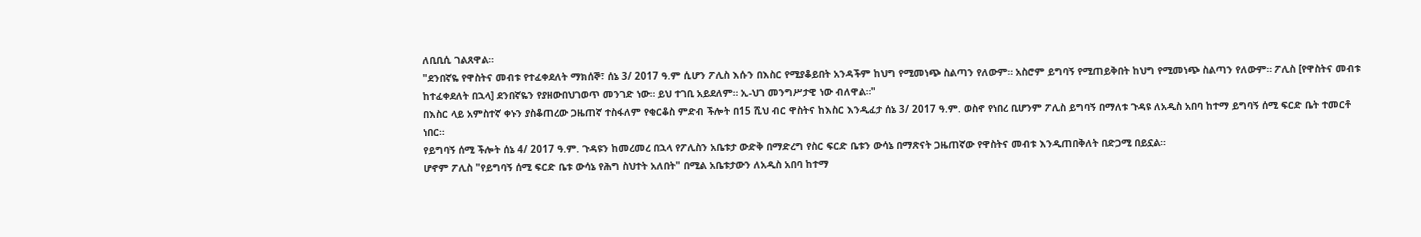ለቢቢሲ ገልጸዋል።
"ደንበኛዬ የዋስትና መብቱ የተፈቀደለት ማክሰኞ፣ ሰኔ 3/ 2017 ዓ.ም ሲሆን ፖሊስ እሱን በእስር የሚያቆይበት አንዳችም ከህግ የሚመነጭ ስልጣን የለውም። አስሮም ይግባኝ የሚጠይቅበት ከህግ የሚመነጭ ስልጣን የለውም። ፖሊስ [የዋስትና መብቱ ከተፈቀደለት በኋላ] ደንበኛዬን የያዘውበህገወጥ መንገድ ነው። ይህ ተገቢ አይደለም። ኢ-ህገ መንግሥታዊ ነው ብለዋል።"
በእስር ላይ አምስተኛ ቀኑን ያስቆጠረው ጋዜጠኛ ተስፋለም የቂርቆስ ምድብ ችሎት በ15 ሺህ ብር ዋስትና ከእስር እንዲፈታ ሰኔ 3/ 2017 ዓ.ም. ወስኖ የነበረ ቢሆንም ፖሊስ ይግባኝ በማለቱ ጉዳዩ ለአዲስ አበባ ከተማ ይግባኝ ሰሚ ፍርድ ቤት ተመርቶ ነበር።
የይግባኝ ሰሚ ችሎት ሰኔ 4/ 2017 ዓ.ም. ጉዳዩን ከመረመረ በኋላ የፖሊስን አቤቱታ ውድቅ በማድረግ የስር ፍርድ ቤቱን ውሳኔ በማጽናት ጋዜጠኛው የዋስትና መብቱ እንዲጠበቅለት በድጋሚ በይኗል።
ሆኖም ፖሊስ "የይግባኝ ሰሚ ፍርድ ቤቱ ውሳኔ የሕግ ስህተት አለበት" በሚል አቤቱታውን ለአዲስ አበባ ከተማ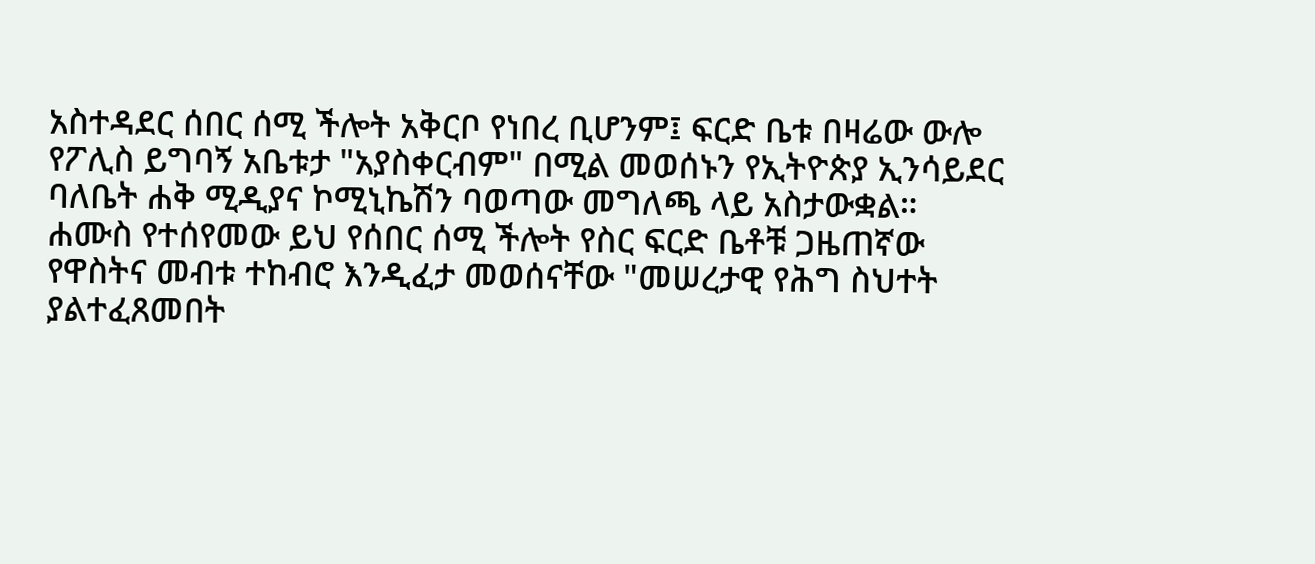አስተዳደር ሰበር ሰሚ ችሎት አቅርቦ የነበረ ቢሆንም፤ ፍርድ ቤቱ በዛሬው ውሎ የፖሊስ ይግባኝ አቤቱታ "አያስቀርብም" በሚል መወሰኑን የኢትዮጵያ ኢንሳይደር ባለቤት ሐቅ ሚዲያና ኮሚኒኬሽን ባወጣው መግለጫ ላይ አስታውቋል።
ሐሙስ የተሰየመው ይህ የሰበር ሰሚ ችሎት የስር ፍርድ ቤቶቹ ጋዜጠኛው የዋስትና መብቱ ተከብሮ እንዲፈታ መወሰናቸው "መሠረታዊ የሕግ ስህተት ያልተፈጸመበት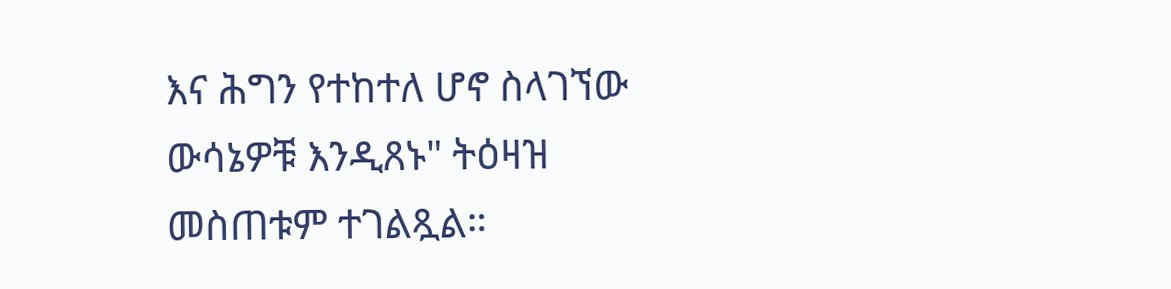እና ሕግን የተከተለ ሆኖ ስላገኘው ውሳኔዎቹ እንዲጸኑ" ትዕዛዝ መስጠቱም ተገልጿል።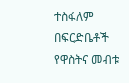ተስፋለም በፍርድቤቶች የዋስትና መብቱ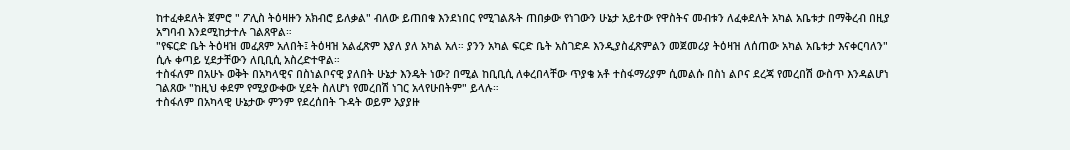ከተፈቀደለት ጀምሮ " ፖሊስ ትዕዛዙን አክብሮ ይለቃል" ብለው ይጠበቁ እንደነበር የሚገልጹት ጠበቃው የነገውን ሁኔታ አይተው የዋስትና መብቱን ለፈቀደለት አካል አቤቱታ በማቅረብ በዚያ አግባብ እንደሚከታተሉ ገልጸዋል።
"የፍርድ ቤት ትዕዛዝ መፈጸም አለበት፤ ትዕዛዝ አልፈጽም እያለ ያለ አካል አለ። ያንን አካል ፍርድ ቤት አስገድዶ እንዲያስፈጽምልን መጀመሪያ ትዕዛዝ ለሰጠው አካል አቤቱታ እናቀርባለን" ሲሉ ቀጣይ ሂደታቸውን ለቢቢሲ አስረድተዋል።
ተስፋለም በአሁኑ ወቅት በአካላዊና በስነልቦናዊ ያለበት ሁኔታ እንዴት ነው? በሚል ከቢቢሲ ለቀረበላቸው ጥያቄ አቶ ተስፋማሪያም ሲመልሱ በስነ ልቦና ደረጃ የመረበሽ ውስጥ እንዳልሆነ ገልጸው "ከዚህ ቀደም የሚያውቀው ሂደት ስለሆነ የመረበሽ ነገር አላየሁበትም" ይላሉ።
ተስፋለም በአካላዊ ሁኔታው ምንም የደረሰበት ጉዳት ወይም አያያዙ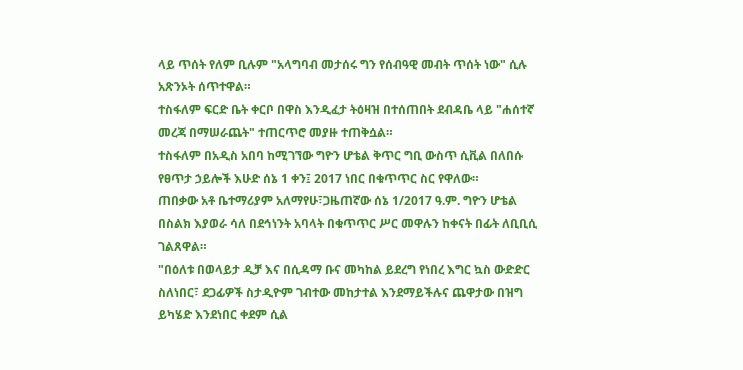ላይ ጥሰት የለም ቢሉም "አላግባብ መታሰሩ ግን የሰብዓዊ መብት ጥሰት ነው" ሲሉ አጽንኦት ሰጥተዋል።
ተስፋለም ፍርድ ቤት ቀርቦ በዋስ እንዲፈታ ትዕዛዝ በተሰጠበት ደብዳቤ ላይ "ሐሰተኛ መረጃ በማሠራጨት" ተጠርጥሮ መያዙ ተጠቅሷል።
ተስፋለም በአዲስ አበባ ከሚገኘው ግዮን ሆቴል ቅጥር ግቢ ውስጥ ሲቪል በለበሱ የፀጥታ ኃይሎች እሁድ ሰኔ 1 ቀን፤ 2017 ነበር በቁጥጥር ስር የዋለው።
ጠበቃው አቶ ቤተማሪያም አለማየሁ፣ጋዜጠኛው ሰኔ 1/2017 ዓ.ም. ግዮን ሆቴል በስልክ እያወራ ሳለ በደኅነንት አባላት በቁጥጥር ሥር መዋሉን ከቀናት በፊት ለቢቢሲ ገልጸዋል።
"በዕለቱ በወላይታ ዲቻ እና በሲዳማ ቡና መካከል ይደረግ የነበረ እግር ኳስ ውድድር ስለነበር፣ ደጋፊዎች ስታዲዮም ገብተው መከታተል እንደማይችሉና ጨዋታው በዝግ ይካሄድ እንደነበር ቀደም ሲል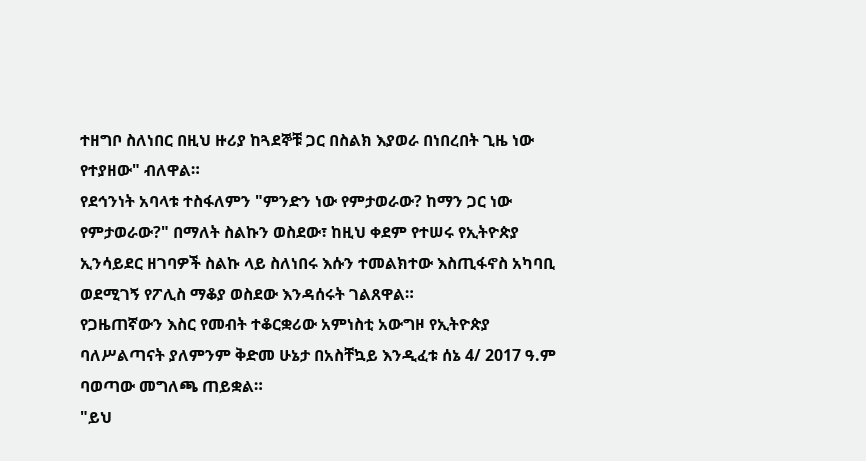ተዘግቦ ስለነበር በዚህ ዙሪያ ከጓደኞቹ ጋር በስልክ እያወራ በነበረበት ጊዜ ነው የተያዘው" ብለዋል።
የደኅንነት አባላቱ ተስፋለምን "ምንድን ነው የምታወራው? ከማን ጋር ነው የምታወራው?" በማለት ስልኩን ወስደው፣ ከዚህ ቀደም የተሠሩ የኢትዮጵያ ኢንሳይደር ዘገባዎች ስልኩ ላይ ስለነበሩ እሱን ተመልክተው እስጢፋኖስ አካባቢ ወደሚገኝ የፖሊስ ማቆያ ወስደው እንዳሰሩት ገልጸዋል።
የጋዜጠኛውን እስር የመብት ተቆርቋሪው አምነስቲ አውግዞ የኢትዮጵያ ባለሥልጣናት ያለምንም ቅድመ ሁኔታ በአስቸኳይ እንዲፈቱ ሰኔ 4/ 2017 ዓ.ም ባወጣው መግለጫ ጠይቋል።
"ይህ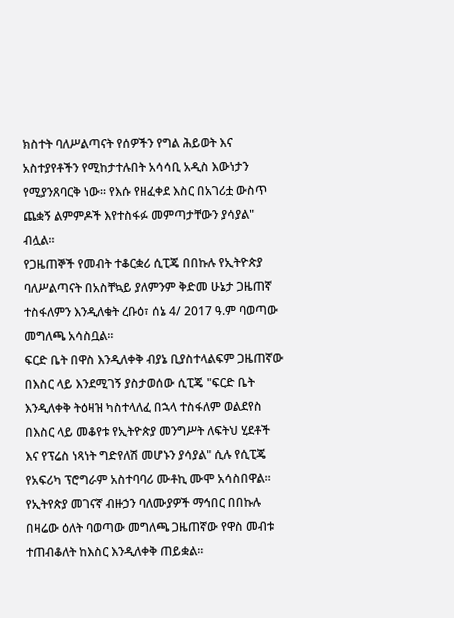ክስተት ባለሥልጣናት የሰዎችን የግል ሕይወት እና አስተያየቶችን የሚከታተሉበት አሳሳቢ አዲስ እውነታን የሚያንጸባርቅ ነው። የእሱ የዘፈቀደ እስር በአገሪቷ ውስጥ ጨቋኝ ልምምዶች እየተስፋፉ መምጣታቸውን ያሳያል" ብሏል።
የጋዜጠኞች የመብት ተቆርቋሪ ሲፒጄ በበኩሉ የኢትዮጵያ ባለሥልጣናት በአስቸኳይ ያለምንም ቅድመ ሁኔታ ጋዜጠኛ ተስፋለምን እንዲለቁት ረቡዕ፣ ሰኔ 4/ 2017 ዓ.ም ባወጣው መግለጫ አሳስቧል።
ፍርድ ቤት በዋስ እንዲለቀቅ ብያኔ ቢያስተላልፍም ጋዜጠኛው በእስር ላይ እንደሚገኝ ያስታወሰው ሲፒጄ "ፍርድ ቤት እንዲለቀቅ ትዕዛዝ ካስተላለፈ በኋላ ተስፋለም ወልደየስ በእስር ላይ መቆየቱ የኢትዮጵያ መንግሥት ለፍትህ ሂደቶች እና የፕሬስ ነጻነት ግድየለሽ መሆኑን ያሳያል" ሲሉ የሲፒጄ የአፍሪካ ፕሮግራም አስተባባሪ ሙቶኪ ሙሞ አሳስበዋል።
የኢትየጵያ መገናኛ ብዙኃን ባለሙያዎች ማኅበር በበኩሉ በዛሬው ዕለት ባወጣው መግለጫ ጋዜጠኛው የዋስ መብቱ ተጠብቆለት ከእስር እንዲለቀቅ ጠይቋል።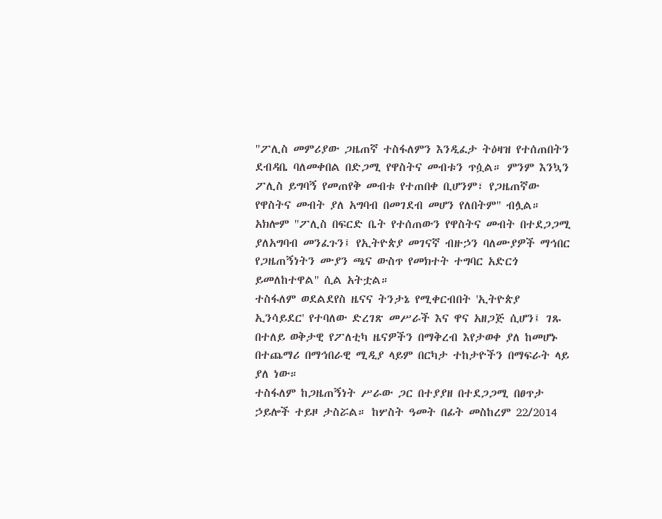"ፖሊስ መምሪያው ጋዜጠኛ ተስፋለምን እንዲፈታ ትዕዛዝ የተሰጠበትን ደብዳቤ ባለመቀበል በድጋሚ የዋስትና መብቱን ጥሷል። ምንም እንኳን ፖሊስ ይግባኝ የመጠየቅ መብቱ የተጠበቀ ቢሆንም፣ የጋዜጠኛው የዋስትና መብት ያለ አግባብ በመገደብ መሆን የለበትም" ብሏል።
አክሎም "ፖሊስ በፍርድ ቤት የተሰጠውን የዋስትና መብት በተደጋጋሚ ያለአግባብ መንፈጉን፤ የኢትዮጵያ መገናኛ ብዙኃን ባለሙያዎች ማኅበር የጋዜጠኝነትን ሙያን ጫና ውስጥ የመክተት ተግባር አድርጎ ይመለከተዋል" ሲል አትቷል።
ተስፋለም ወደልደየስ ዜናና ትንታኔ የሚቀርብበት 'ኢትዮጵያ ኢንሳይደር' የተባለው ድረገጽ መሥራች እና ዋና አዘጋጅ ሲሆን፤ ገጹ በተለይ ወቅታዊ የፖለቲካ ዜናዎችን በማቅረብ እየታወቀ ያለ ከመሆኑ በተጨማሪ በማኅበራዊ ሚዲያ ላይም በርካታ ተከታዮችን በማፍራት ላይ ያለ ነው።
ተስፋለም ከጋዜጠኝነት ሥራው ጋር በተያያዘ በተደጋጋሚ በፀጥታ ኃይሎች ተይዞ ታስሯል። ከሦስት ዓመት በፊት መስከረም 22/2014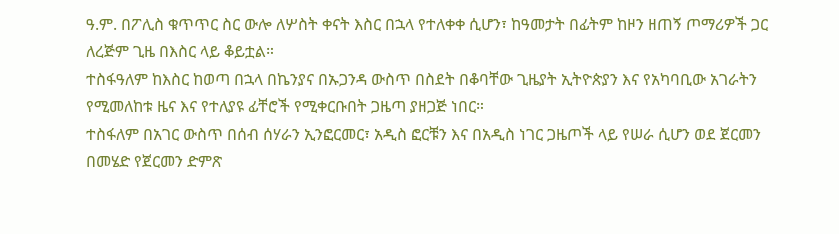ዓ.ም. በፖሊስ ቁጥጥር ስር ውሎ ለሦስት ቀናት እስር በኋላ የተለቀቀ ሲሆን፣ ከዓመታት በፊትም ከዞን ዘጠኝ ጦማሪዎች ጋር ለረጅም ጊዜ በእስር ላይ ቆይቷል።
ተስፋዓለም ከእስር ከወጣ በኋላ በኬንያና በኡጋንዳ ውስጥ በስደት በቆባቸው ጊዜያት ኢትዮጵያን እና የአካባቢው አገራትን የሚመለከቱ ዜና እና የተለያዩ ፊቸሮች የሚቀርቡበት ጋዜጣ ያዘጋጅ ነበር።
ተስፋለም በአገር ውስጥ በሰብ ሰሃራን ኢንፎርመር፣ አዲስ ፎርቹን እና በአዲስ ነገር ጋዜጦች ላይ የሠራ ሲሆን ወደ ጀርመን በመሄድ የጀርመን ድምጽ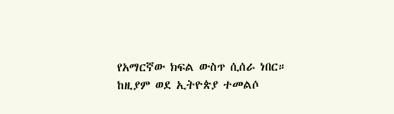የአማርኛው ክፍል ውስጥ ሲሰራ ነበር።
ከዚያም ወደ ኢትዮጵያ ተመልሶ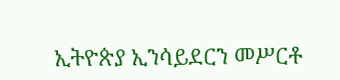ኢትዮጵያ ኢንሳይደርን መሥርቶ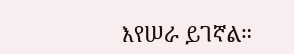እየሠራ ይገኛል።